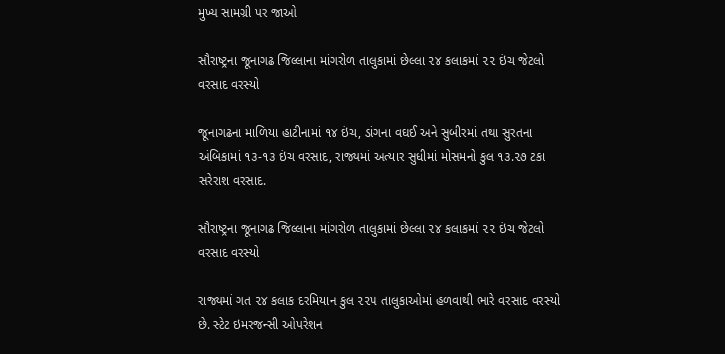મુખ્ય સામગ્રી પર જાઓ

સૌરાષ્ટ્રના જૂનાગઢ જિલ્લાના માંગરોળ તાલુકામાં છેલ્લા ૨૪ કલાકમાં ૨૨ ઇંચ જેટલો વરસાદ વરસ્યો

જૂનાગઢના માળિયા હાટીનામાં ૧૪ ઇંચ, ડાંગના વઘઈ અને સુબીરમાં તથા સુરતના અંબિકામાં ૧૩-૧૩ ઇંચ વરસાદ, રાજ્યમાં અત્યાર સુધીમાં મોસમનો કુલ ૧૩.૨૭ ટકા સરેરાશ વરસાદ.

સૌરાષ્ટ્રના જૂનાગઢ જિલ્લાના માંગરોળ તાલુકામાં છેલ્લા ૨૪ કલાકમાં ૨૨ ઇંચ જેટલો વરસાદ વરસ્યો

રાજ્યમાં ગત ૨૪ કલાક દરમિયાન કુલ ૨૨૫ તાલુકાઓમાં હળવાથી ભારે વરસાદ વરસ્યો છે. સ્ટેટ ઇમરજન્સી ઓપરેશન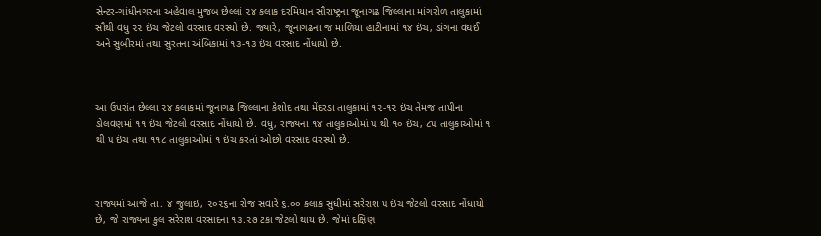સેન્ટર-ગાંધીનગરના અહેવાલ મુજબ છેલ્લાં ૨૪ કલાક દરમિયાન સૌરાષ્ટ્રના જૂનાગઢ જિલ્લાના માંગરોળ તાલુકામાં સૌથી વધુ ૨૨ ઇંચ જેટલો વરસાદ વરસ્યો છે. જ્યારે, જૂનાગઢના જ માળિયા હાટીનામાં ૧૪ ઇંચ, ડાંગના વઘઈ અને સુબીરમાં તથા સુરતના અંબિકામાં ૧૩-૧૩ ઇંચ વરસાદ નોંધાયો છે.



આ ઉપરાંત છેલ્લા ૨૪ કલાકમાં જૂનાગઢ જિલ્લાના કેશોદ તથા મેંદરડા તાલુકામાં ૧૨-૧૨ ઇંચ તેમજ તાપીના ડોલવણમાં ૧૧ ઇંચ જેટલો વરસાદ નોંધાયો છે. વધુ, રાજ્યના ૧૪ તાલુકાઓમાં ૫ થી ૧૦ ઇંચ, ૮૫ તાલુકાઓમાં ૧ થી ૫ ઇંચ તથા ૧૧૮ તાલુકાઓમાં ૧ ઇંચ કરતાં ઓછો વરસાદ વરસ્યો છે.



રાજ્યમાં આજે તા. ૪ જુલાઇ, ૨૦૨૬ના રોજ સવારે ૬.૦૦ કલાક સુધીમાં સરેરાશ ૫ ઇંચ જેટલો વરસાદ નોંધાયો છે, જે રાજ્યના કુલ સરેરાશ વરસાદના ૧૩.૨૭ ટકા જેટલો થાય છે. જેમાં દક્ષિણ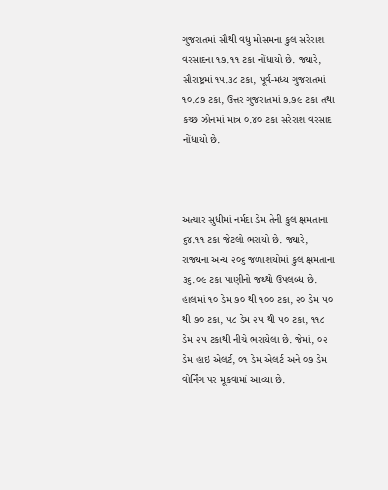ગુજરાતમાં સૌથી વધુ મોસમના કુલ સરેરાશ વરસાદના ૧૭.૧૧ ટકા નોંધાયો છે. જ્યારે, સૌરાષ્ટ્રમાં ૧૫.૩૮ ટકા, પૂર્વ-મધ્ય ગુજરાતમાં ૧૦.૮૭ ટકા, ઉત્તર ગુજરાતમાં ૭.૭૯ ટકા તથા કચ્છ ઝોનમાં માત્ર ૦.૪૦ ટકા સરેરાશ વરસાદ નોંધાયો છે.



અત્યાર સુધીમાં નર્મદા ડેમ તેની કુલ ક્ષમતાના ૬૪.૧૧ ટકા જેટલો ભરાયો છે. જ્યારે, રાજ્યના અન્ય ૨૦૬ જળાશયોમાં કુલ ક્ષમતાના ૩૬.૦૯ ટકા પાણીનો જથ્થો ઉપલબ્ધ છે. હાલમાં ૧૦ ડેમ ૭૦ થી ૧૦૦ ટકા, ૨૦ ડેમ ૫૦ થી ૭૦ ટકા, ૫૮ ડેમ ૨૫ થી ૫૦ ટકા, ૧૧૮ ડેમ ૨૫ ટકાથી નીચે ભરાયેલા છે. જેમાં, ૦૨ ડેમ હાઇ એલર્ટ, ૦૧ ડેમ એલર્ટ અને ૦૭ ડેમ વોર્નિંગ પર મૂકવામાં આવ્યા છે.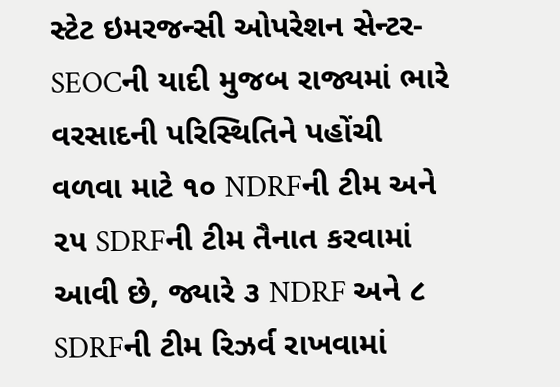સ્ટેટ ઇમરજન્સી ઓપરેશન સેન્ટર-SEOCની યાદી મુજબ રાજ્યમાં ભારે વરસાદની પરિસ્થિતિને પહોંચી વળવા માટે ૧૦ NDRFની ટીમ અને ૨૫ SDRFની ટીમ તૈનાત કરવામાં આવી છે, જ્યારે ૩ NDRF અને ૮ SDRFની ટીમ રિઝર્વ રાખવામાં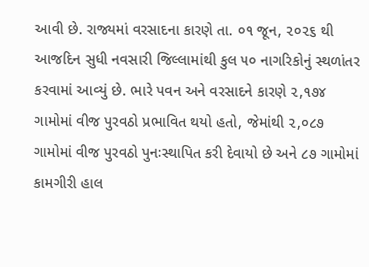આવી છે. રાજ્યમાં વરસાદના કારણે તા. ૦૧ જૂન, ૨૦૨૬ થી આજદિન સુધી નવસારી જિલ્લામાંથી કુલ ૫૦ નાગરિકોનું સ્થળાંતર કરવામાં આવ્યું છે. ભારે પવન અને વરસાદને કારણે ૨,૧૭૪ ગામોમાં વીજ પુરવઠો પ્રભાવિત થયો હતો, જેમાંથી ૨,૦૮૭ ગામોમાં વીજ પુરવઠો પુનઃસ્થાપિત કરી દેવાયો છે અને ૮૭ ગામોમાં કામગીરી હાલ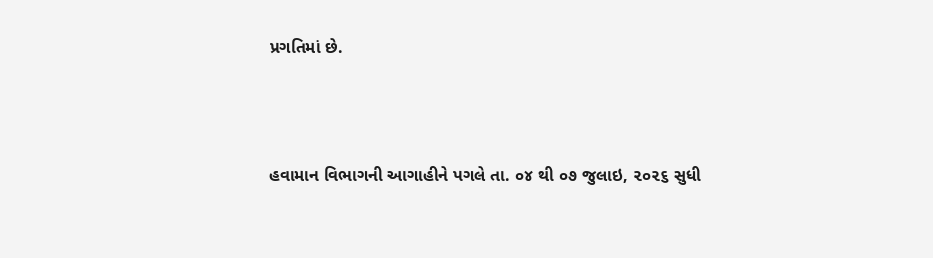પ્રગતિમાં છે.



હવામાન વિભાગની આગાહીને પગલે તા. ૦૪ થી ૦૭ જુલાઇ, ૨૦૨૬ સુધી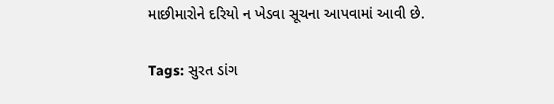માછીમારોને દરિયો ન ખેડવા સૂચના આપવામાં આવી છે.

Tags: સુરત ડાંગ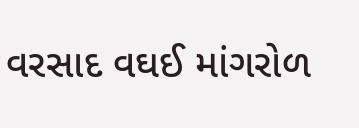વરસાદ વઘઈ માંગરોળ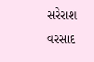સરેરાશ વરસાદ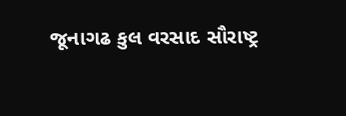જૂનાગઢ કુલ વરસાદ સૌરાષ્ટ્ર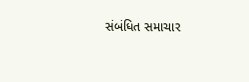સંબંધિત સમાચાર